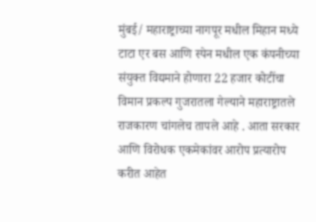मुंबई/ महाराष्ट्राच्या नागपूर मधील मिहान मध्ये टाटा एर बस आणि स्पेन मधील एक कंपनीच्या संयुक्त विद्यमाने होणारा 22 हजार कोटींचा विमान प्रकल्प गुजरातला गेल्याने महाराष्ट्रातले राजकारण चांगलेच तापले आहे . आता सरकार आणि विरोधक एकमेकांवर आरोप प्रत्यारोप करीत आहेत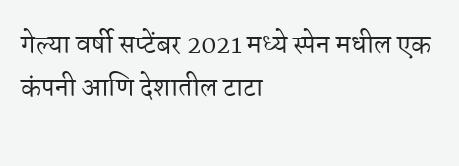गेल्या वर्षी सप्टेंबर 2021 मध्ये स्पेन मधील एक कंपनी आणि देशातील टाटा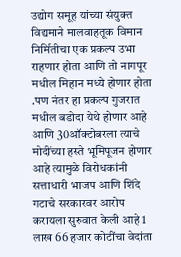उद्योग समूह यांच्या संयुक्त विद्यमाने मालवाहतूक विमान निर्मितीचा एक प्रकल्प उभा राहणार होता आणि तो नागपूर मधील मिहान मध्ये होणार होता .पण नंतर हा प्रकल्प गुजरात मधील बडोदा येथे होणार आहे आणि 30ऑक्टोबरला त्याचे मोदींच्या हस्ते भूमिपूजन होणार आहे त्यामुळे विरोधकांनी सत्ताधारी भाजप आणि शिंदे गटाचे सरकारवर आरोप करायला सुरुवात केली आहे 1 लाख 66 हजार कोटींचा वेदांता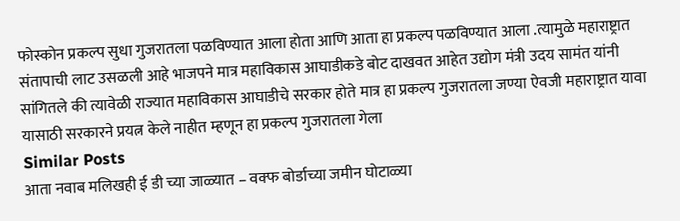फोस्कोन प्रकल्प सुधा गुजरातला पळविण्यात आला होता आणि आता हा प्रकल्प पळविण्यात आला .त्यामुळे महाराष्ट्रात संतापाची लाट उसळली आहे भाजपने मात्र महाविकास आघाडीकडे बोट दाखवत आहेत उद्योग मंत्री उदय सामंत यांनी सांगितले की त्यावेळी राज्यात महाविकास आघाडीचे सरकार होते मात्र हा प्रकल्प गुजरातला जण्या ऐवजी महाराष्ट्रात यावा यासाठी सरकारने प्रयत्न केले नाहीत म्हणून हा प्रकल्प गुजरातला गेला
Similar Posts
आता नवाब मलिखही ई डी च्या जाळ्यात – वक्फ बोर्डाच्या जमीन घोटाळ्या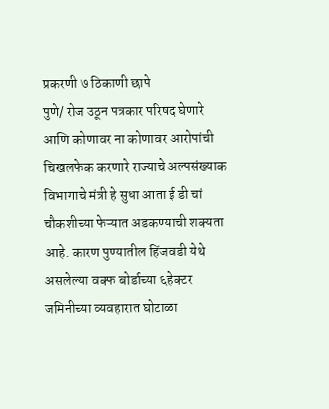प्रकरणी ७ ठिकाणी छापे
पुणे/ रोज उठून पत्रकार परिषद घेणारे आणि कोणावर ना कोणावर आरोपांची चिखलफेक करणारे राज्याचे अल्पसंख्याक विभागाचे मंत्री हे सुधा आता ई डी चां चौकशीच्या फेऱ्यात अडकण्याची शक्यता आहे. कारण पुण्यातील हिंजवडी येथे असलेल्या वक्फ बोर्डाच्या ६हेक्टर जमिनीच्या व्यवहारात घोटाळा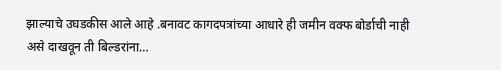झाल्याचे उघडकीस आले आहे .बनावट कागदपत्रांच्या आधारे ही जमीन वक्फ बोर्डाची नाही असे दाखवून ती बिल्डरांना…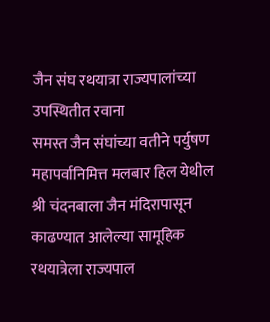जैन संघ रथयात्रा राज्यपालांच्या उपस्थितीत रवाना
समस्त जैन संघांच्या वतीने पर्युषण महापर्वानिमित्त मलबार हिल येथील श्री चंदनबाला जैन मंदिरापासून काढण्यात आलेल्या सामूहिक रथयात्रेला राज्यपाल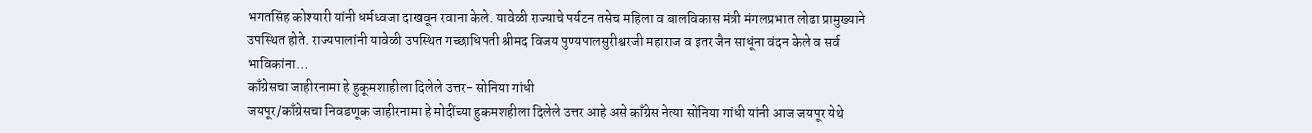भगतसिंह कोश्यारी यांनी धर्मध्वजा दाखवून रवाना केले. यावेळी राज्याचे पर्यटन तसेच महिला व बालविकास मंत्री मंगलप्रभात लोढा प्रामुख्याने उपस्थित होते. राज्यपालांनी यावेळी उपस्थित गच्छाधिपती श्रीमद विजय पुण्यपालसुरीश्वरजी महाराज व इतर जैन साधूंना वंदन केले व सर्व भाविकांना…
काँग्रेसचा जाहीरनामा हे हुकूमशाहीला दिलेले उत्तर- सोनिया गांधी
जयपूर/काँग्रेसचा निवडणूक जाहीरनामा हे मोदींच्या हुकमशहीला दिलेले उत्तर आहे असे काँग्रेस नेत्या सोनिया गांधी यांनी आज जयपूर येथे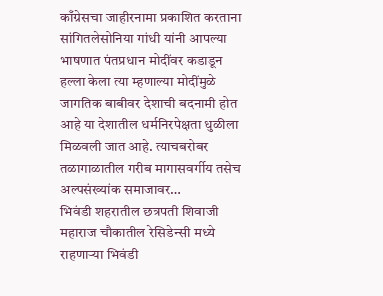काँग्रेसचा जाहीरनामा प्रकाशित करताना सांगितलेसोनिया गांधी यांनी आपल्या भाषणात पंतप्रधान मोदींवर कडाडून हल्ला केला त्या म्हणाल्या मोदींमुळे जागतिक बाबीवर देशाची बदनामी होत आहे या देशातील धर्मनिरपेक्षता धुळीला मिळवली जात आहे. त्याचबरोबर तळागाळातील गरीब मागासवर्गीय तसेच अल्पसंख्यांक समाजावर…
भिवंडी शहरातील छत्रपती शिवाजी महाराज चौकातील रेसिडेन्सी मध्ये राहणाऱ्या भिवंडी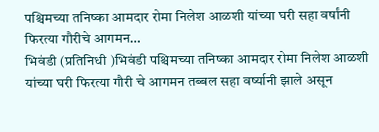पश्चिमच्या तनिष्का आमदार रोमा निलेश आळशी यांच्या घरी सहा वर्षांनी फिरत्या गौरीचे आगमन…
भिवंडी (प्रतिनिधी )भिवंडी पश्चिमच्या तनिष्का आमदार रोमा निलेश आळशी यांच्या घरी फिरत्या गौरी चे आगमन तब्बल सहा वर्ष्यानी झाले असून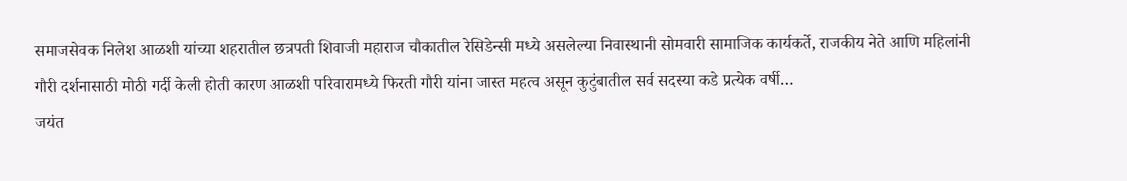समाजसेवक निलेश आळशी यांच्या शहरातील छत्रपती शिवाजी महाराज चौकातील रेसिडेन्सी मध्ये असलेल्या निवास्थानी सोमवारी सामाजिक कार्यकर्ते, राजकीय नेते आणि महिलांनी गौरी दर्शनासाठी मोठी गर्दी केली होती कारण आळशी परिवारामध्ये फिरती गौरी यांना जास्त महत्व असून कुटुंबातील सर्व सदस्या कडे प्रत्येक वर्षी…
जयंत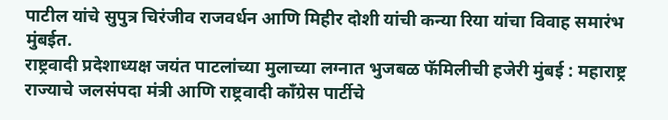पाटील यांचे सुपुत्र चिरंजीव राजवर्धन आणि मिहीर दोशी यांची कन्या रिया यांचा विवाह समारंभ मुंबईत.
राष्ट्रवादी प्रदेशाध्यक्ष जयंत पाटलांच्या मुलाच्या लग्नात भुजबळ फॅमिलीची हजेरी मुंबई : महाराष्ट्र राज्याचे जलसंपदा मंत्री आणि राष्ट्रवादी काँग्रेस पार्टीचे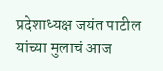प्रदेशाध्यक्ष जयंत पाटील यांच्या मुलाचं आज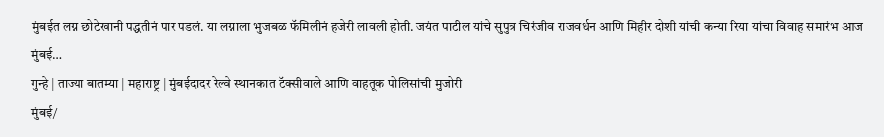मुंबईत लग्न छोटेखानी पद्धतीनं पार पडलं. या लग्नाला भुजबळ फॅमिलीनं हजेरी लावली होती. जयंत पाटील यांचे सुपुत्र चिरंजीव राजवर्धन आणि मिहीर दोशी यांची कन्या रिया यांचा विवाह समारंभ आज मुंबई…
गुन्हे | ताज्या बातम्या | महाराष्ट्र | मुंबईदादर रेल्वे स्थानकात टॅक्सीवाले आणि वाहतूक पोलिसांची मुजोरी
मुंबई/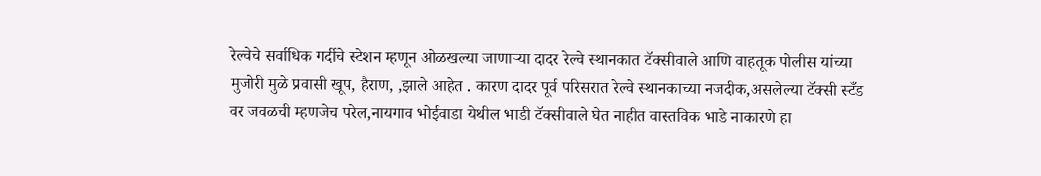रेल्वेचे सर्वाधिक गर्दीचे स्टेशन म्हणून ओळखल्या जाणाऱ्या दादर रेल्वे स्थानकात टॅक्सीवाले आणि वाहतूक पोलीस यांच्या मुजोरी मुळे प्रवासी खूप, हैराण, ,झाले आहेत . कारण दादर पूर्व परिसरात रेल्वे स्थानकाच्या नजदीक,असलेल्या टॅक्सी स्टँड वर जवळची म्हणजेच परेल,नायगाव भोईवाडा येथील भाडी टॅक्सीवाले घेत नाहीत वास्तविक भाडे नाकारणे हा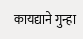कायद्याने गुन्हा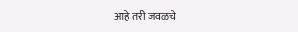आहे तरी जवळचे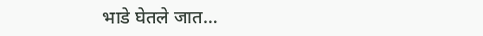भाडे घेतले जात…